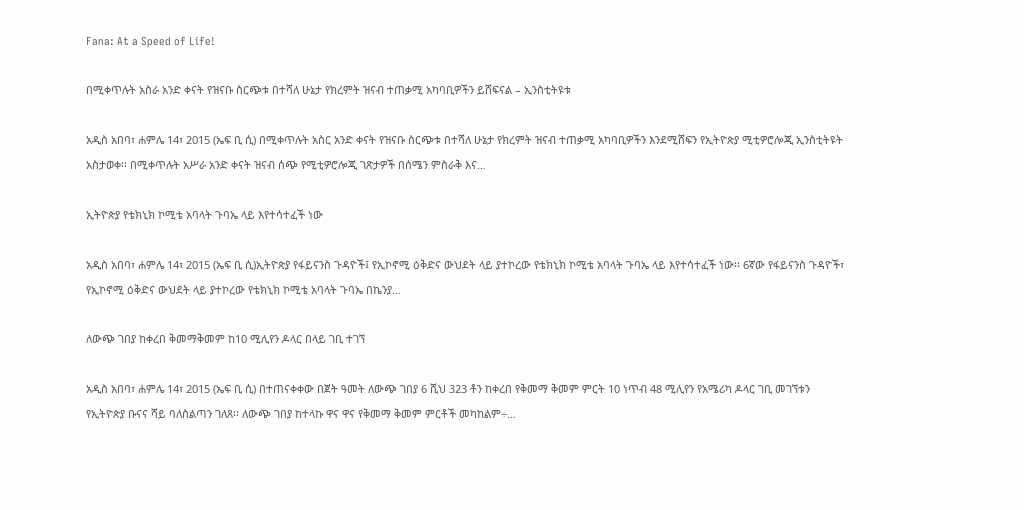Fana: At a Speed of Life!

በሚቀጥሉት አስራ አንድ ቀናት የዝናቡ ስርጭቱ በተሻለ ሁኔታ የክረምት ዝናብ ተጠቃሚ አካባቢዎችን ይሸፍናል – ኢንስቲትዩቱ

አዲስ አበባ፣ ሐምሌ 14፣ 2015 (ኤፍ ቢ ሲ) በሚቀጥሉት አስር አንድ ቀናት የዝናቡ ስርጭቱ በተሻለ ሁኔታ የክረምት ዝናብ ተጠቃሚ አካባቢዎችን እንደሚሸፍን የኢትዮጵያ ሚቲዎሮሎጂ ኢንስቲትዩት አስታወቀ፡፡ በሚቀጥሉት አሥራ አንድ ቀናት ዝናብ ሰጭ የሚቲዎሮሎጂ ገጽታዎች በሰሜን ምስራቅ እና…

ኢትዮጵያ የቴክኒክ ኮሚቴ አባላት ጉባኤ ላይ እየተሳተፈች ነው

አዲስ አበባ፣ ሐምሌ 14፣ 2015 (ኤፍ ቢ ሲ)ኢትዮጵያ የፋይናንስ ጉዳዮች፤ የኢኮኖሚ ዕቅድና ውህደት ላይ ያተኮረው የቴክኒክ ኮሚቴ አባላት ጉባኤ ላይ እየተሳተፈች ነው፡፡ 6ኛው የፋይናንስ ጉዳዮች፣ የኢኮኖሚ ዕቅድና ውህደት ላይ ያተኮረው የቴክኒክ ኮሚቴ አባላት ጉባኤ በኬንያ…

ለውጭ ገበያ ከቀረበ ቅመማቅመም ከ10 ሚሊየን ዶላር በላይ ገቢ ተገኘ

አዲስ አበባ፣ ሐምሌ 14፣ 2015 (ኤፍ ቢ ሲ) በተጠናቀቀው በጀት ዓመት ለውጭ ገበያ 6 ሺህ 323 ቶን ከቀረበ የቅመማ ቅመም ምርት 10 ነጥብ 48 ሚሊየን የአሜሪካ ዶላር ገቢ መገኘቱን የኢትዮጵያ ቡናና ሻይ ባለስልጣን ገለጸ፡፡ ለውጭ ገበያ ከተላኩ ዋና ዋና የቅመማ ቅመም ምርቶች መካከልም÷…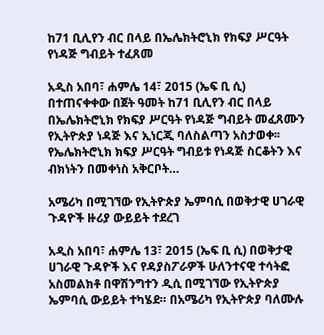ከ71 ቢሊየን ብር በላይ በኤሌክትሮኒክ የክፍያ ሥርዓት የነዳጅ ግብይት ተፈጸመ

አዲስ አበባ፣ ሐምሌ 14፣ 2015 (ኤፍ ቢ ሲ) በተጠናቀቀው በጀት ዓመት ከ71 ቢሊየን ብር በላይ በኤሌክትሮኒክ የክፍያ ሥርዓት የነዳጅ ግብይት መፈጸሙን የኢትዮጵያ ነዳጅ እና ኢነርጂ ባለስልጣን አስታወቀ፡፡ የኤሌክትሮኒክ ክፍያ ሥርዓት ግብይቱ የነዳጅ ስርቆትን እና ብክነትን በመቀነስ አቅርቦት…

አሜሪካ በሚገኘው የኢትዮጵያ ኤምባሲ በወቅታዊ ሀገራዊ ጉዳዮች ዙሪያ ውይይት ተደረገ

አዲስ አበባ፣ ሐምሌ 13፣ 2015 (ኤፍ ቢ ሲ) በወቅታዊ ሀገራዊ ጉዳዮች እና የዳያስፖራዎች ሁለንተናዊ ተሳትፎ አስመልክቶ በዋሽንግተን ዲሲ በሚገኘው የኢትዮጵያ ኤምባሲ ውይይት ተካሄደ። በአሜሪካ የኢትዮጵያ ባለሙሉ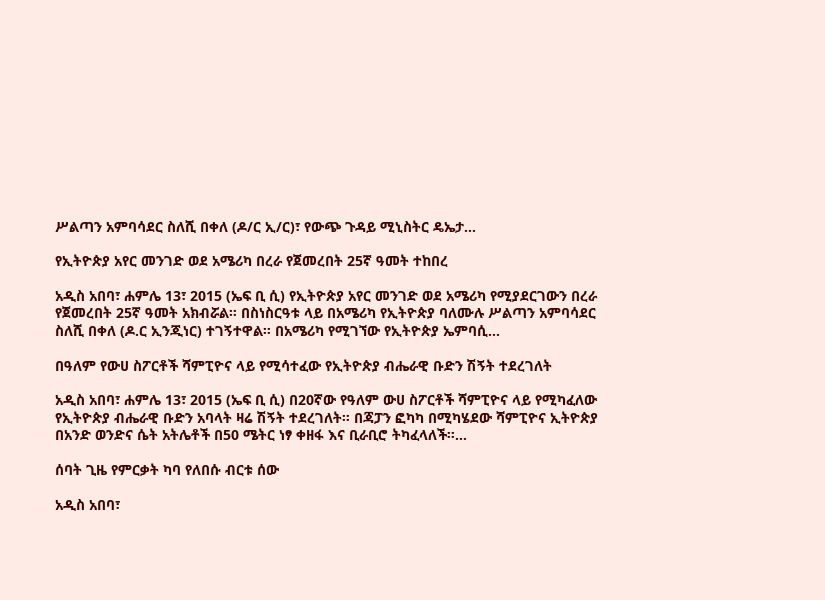ሥልጣን አምባሳደር ስለሺ በቀለ (ዶ/ር ኢ/ር)፣ የውጭ ጉዳይ ሚኒስትር ዴኤታ…

የኢትዮጵያ አየር መንገድ ወደ አሜሪካ በረራ የጀመረበት 25ኛ ዓመት ተከበረ

አዲስ አበባ፣ ሐምሌ 13፣ 2015 (ኤፍ ቢ ሲ) የኢትዮጵያ አየር መንገድ ወደ አሜሪካ የሚያደርገውን በረራ የጀመረበት 25ኛ ዓመት አክብሯል። በስነስርዓቱ ላይ በአሜሪካ የኢትዮጵያ ባለሙሉ ሥልጣን አምባሳደር ስለሺ በቀለ (ዶ.ር ኢንጂነር) ተገኝተዋል። በአሜሪካ የሚገኘው የኢትዮጵያ ኤምባሲ…

በዓለም የውሀ ስፖርቶች ሻምፒዮና ላይ የሚሳተፈው የኢትዮጵያ ብሔራዊ ቡድን ሽኝት ተደረገለት

አዲስ አበባ፣ ሐምሌ 13፣ 2015 (ኤፍ ቢ ሲ) በ20ኛው የዓለም ውሀ ስፖርቶች ሻምፒዮና ላይ የሚካፈለው የኢትዮጵያ ብሔራዊ ቡድን አባላት ዛሬ ሽኝት ተደረገለት። በጃፓን ፎካካ በሚካሄደው ሻምፒዮና ኢትዮጵያ በአንድ ወንድና ሴት አትሌቶች በ50 ሜትር ነፃ ቀዘፋ እና ቢራቢሮ ትካፈላለች።…

ሰባት ጊዜ የምርቃት ካባ የለበሱ ብርቱ ሰው

አዲስ አበባ፣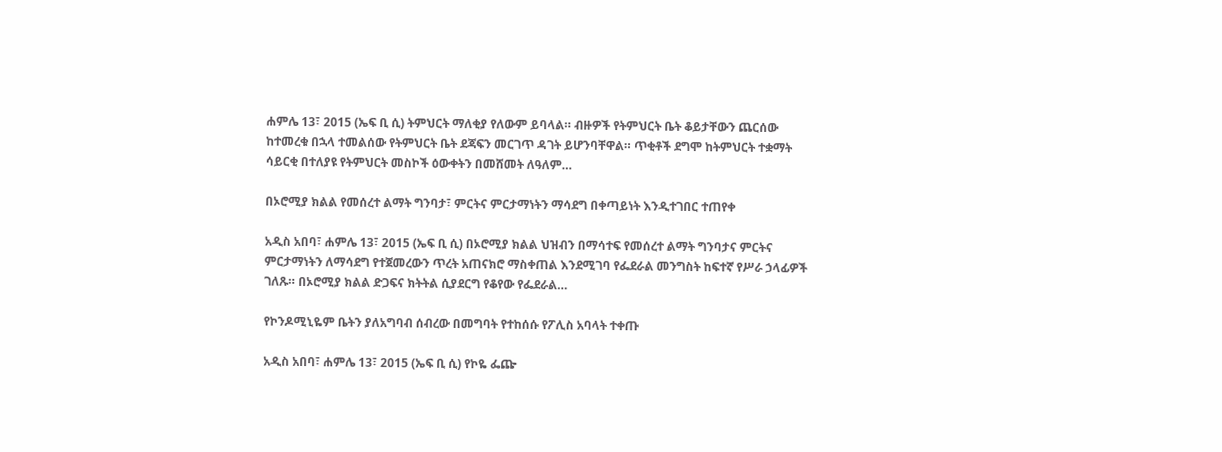ሐምሌ 13፣ 2015 (ኤፍ ቢ ሲ) ትምህርት ማለቂያ የለውም ይባላል። ብዙዎች የትምህርት ቤት ቆይታቸውን ጨርሰው ከተመረቁ በኋላ ተመልሰው የትምህርት ቤት ደጃፍን መርገጥ ዳገት ይሆንባቸዋል። ጥቂቶች ደግሞ ከትምህርት ተቋማት ሳይርቂ በተለያዩ የትምህርት መስኮች ዕውቀትን በመሸመት ለዓለም…

በኦሮሚያ ክልል የመሰረተ ልማት ግንባታ፣ ምርትና ምርታማነትን ማሳደግ በቀጣይነት እንዲተገበር ተጠየቀ

አዲስ አበባ፣ ሐምሌ 13፣ 2015 (ኤፍ ቢ ሲ) በኦሮሚያ ክልል ህዝብን በማሳተፍ የመሰረተ ልማት ግንባታና ምርትና ምርታማነትን ለማሳደግ የተጀመረውን ጥረት አጠናክሮ ማስቀጠል እንደሚገባ የፌደራል መንግስት ከፍተኛ የሥራ ኃላፊዎች ገለጹ። በኦሮሚያ ክልል ድጋፍና ክትትል ሲያደርግ የቆየው የፌደራል…

የኮንዶሚኒዬም ቤትን ያለአግባብ ሰብረው በመግባት የተከሰሱ የፖሊስ አባላት ተቀጡ

አዲስ አበባ፣ ሐምሌ 13፣ 2015 (ኤፍ ቢ ሲ) የኮዬ ፌጬ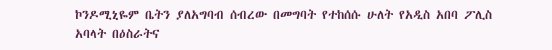ኮንዶሚኒዬም ቤትን ያለአግባብ ሰብረው በመግባት የተከሰሱ ሁለት የአዲስ አበባ ፖሊስ አባላት በዕስራትና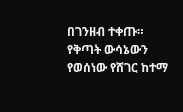በገንዘብ ተቀጡ። የቅጣት ውሳኔውን የወሰነው የሸገር ከተማ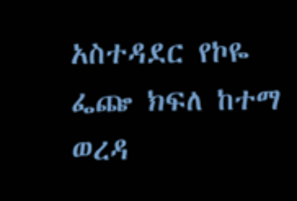አስተዳደር የኮዬ ፌጬ ክፍለ ከተማ ወረዳ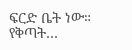ፍርድ ቤት ነው። የቅጣት…